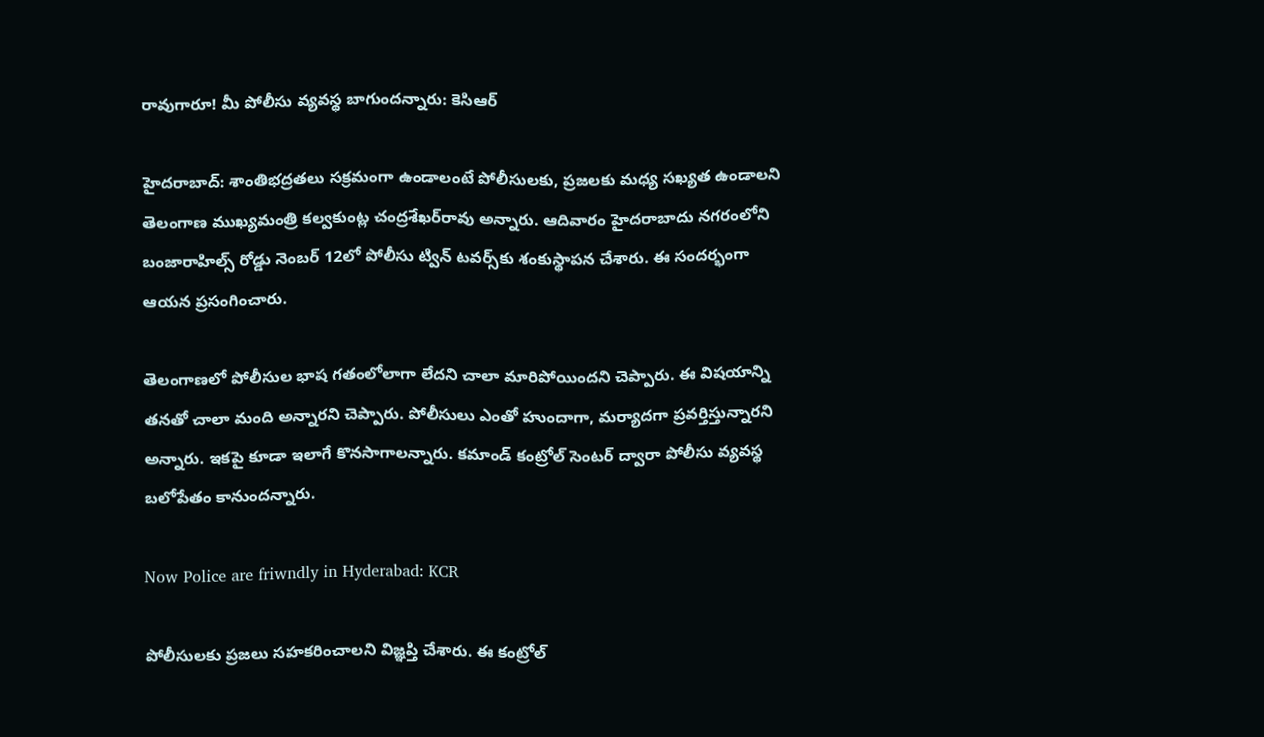రావుగారూ! మీ పోలీసు వ్యవస్థ బాగుందన్నారు: కెసిఆర్

హైదరాబాద్: శాంతిభద్రతలు సక్రమంగా ఉండాలంటే పోలీసులకు, ప్రజలకు మధ్య సఖ్యత ఉండాలని తెలంగాణ ముఖ్యమంత్రి కల్వకుంట్ల చంద్రశేఖర్‌రావు అన్నారు. ఆదివారం హైదరాబాదు నగరంలోని బంజారాహిల్స్ రోడ్డు నెంబర్ 12లో పోలీసు ట్విన్ టవర్స్‌కు శంకుస్థాపన చేశారు. ఈ సందర్భంగా ఆయన ప్రసంగించారు.

తెలంగాణలో పోలీసుల భాష గతంలోలాగా లేదని చాలా మారిపోయిందని చెప్పారు. ఈ విషయాన్ని తనతో చాలా మంది అన్నారని చెప్పారు. పోలీసులు ఎంతో హుందాగా, మర్యాదగా ప్రవర్తిస్తున్నారని అన్నారు. ఇకపై కూడా ఇలాగే కొనసాగాలన్నారు. కమాండ్ కంట్రోల్ సెంటర్ ద్వారా పోలీసు వ్యవస్థ బలోపేతం కానుందన్నారు.

Now Police are friwndly in Hyderabad: KCR

పోలీసులకు ప్రజలు సహకరించాలని విజ్ఞప్తి చేశారు. ఈ కంట్రోల్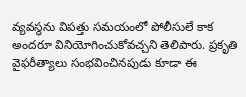వ్యవస్థను విపత్తు సమయంలో పోలీసులే కాక అందరూ వినియోగించుకోవచ్చని తెలిపారు. ప్రకృతి వైఫరీత్యాలు సంభవించినపుడు కూడా ఈ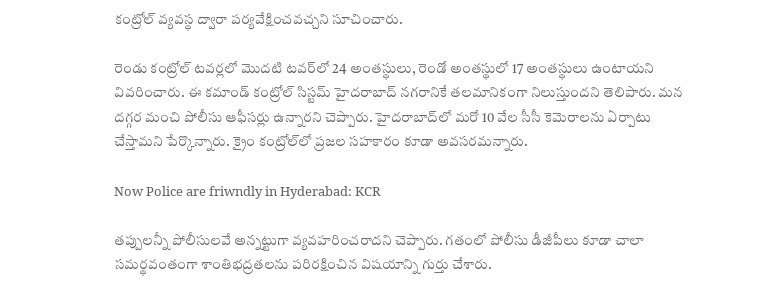కంట్రోల్ వ్యవస్థ ద్వారా పర్యవేక్షించవచ్చని సూచించారు.

రెండు కంట్రోల్ టవర్లలో మొదటి టవర్‌లో 24 అంతస్థులు, రెండో అంతస్థులో 17 అంతస్థులు ఉంటాయని వివరించారు. ఈ కమాండ్ కంట్రోల్ సిస్టమ్ హైదరాబాద్ నగరానికే తలమానికంగా నిలుస్తుందని తెలిపారు. మన దగ్గర మంచి పోలీసు ఆఫీసర్లు ఉన్నారని చెప్పారు. హైదరాబాద్‌లో మరో 10 వేల సీసీ కెమెరాలను ఏర్పాటు చేస్తామని పేర్కొన్నారు. క్రైం కంట్రోల్‌లో ప్రజల సహకారం కూడా అవసరమన్నారు.

Now Police are friwndly in Hyderabad: KCR

తప్పులన్నీ పోలీసులవే అన్నట్టుగా వ్యవహరించరాదని చెప్పారు. గతంలో పోలీసు డీజీపీలు కూడా చాలా సమర్థవంతంగా శాంతిభద్రతలను పరిరక్షించిన విషయాన్ని గుర్తు చేశారు.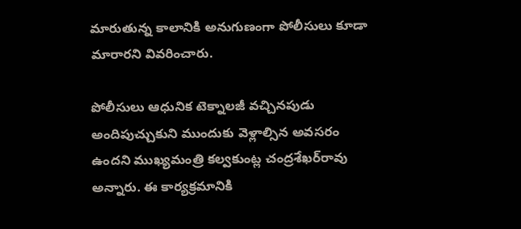మారుతున్న కాలానికి అనుగుణంగా పోలీసులు కూడా మారారని వివరించారు.

పోలీసులు ఆధునిక టెక్నాలజీ వచ్చినపుడు అందిపుచ్చుకుని ముందుకు వెళ్లాల్సిన అవసరం ఉందని ముఖ్యమంత్రి కల్వకుంట్ల చంద్రశేఖర్‌రావు అన్నారు. ఈ కార్యక్రమానికి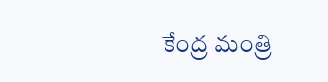కేంద్ర మంత్రి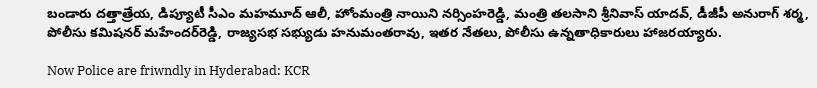బండారు దత్తాత్రేయ, డిప్యూటీ సీఎం మహమూద్ ఆలీ, హోంమంత్రి నాయిని నర్సింహరెడ్డి, మంత్రి తలసాని శ్రీనివాస్ యాదవ్, డీజీపీ అనురాగ్ శర్మ, పోలీసు కమిషనర్ మహేందర్‌రెడ్డి, రాజ్యసభ సభ్యుడు హనుమంతరావు, ఇతర నేతలు, పోలీసు ఉన్నతాధికారులు హాజరయ్యారు.

Now Police are friwndly in Hyderabad: KCR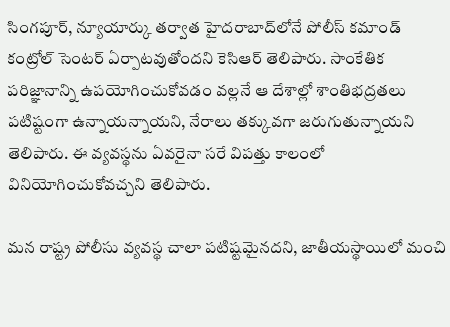సింగపూర్, న్యూయార్కు తర్వాత హైదరాబాద్‌లోనే పోలీస్ కమాండ్ కంట్రోల్ సెంటర్ ఏర్పాటవుతోందని కెసిఆర్ తెలిపారు. సాంకేతిక పరిజ్ఞానాన్ని ఉపయోగించుకోవడం వల్లనే ఆ దేశాల్లో శాంతిభద్రతలు పటిష్టంగా ఉన్నాయన్నాయని, నేరాలు తక్కువగా జరుగుతున్నాయని తెలిపారు. ఈ వ్యవస్థను ఏవరైనా సరే విపత్తు కాలంలో వినియోగించుకోవచ్చని తెలిపారు.

మన రాష్ట్ర పోలీసు వ్యవస్థ చాలా పటిష్టమైనదని, జాతీయస్థాయిలో మంచి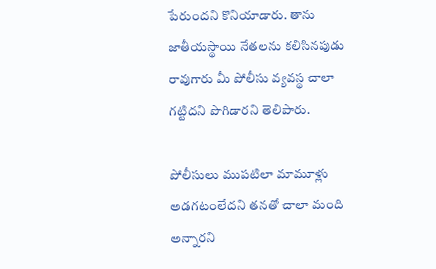పేరుందని కొనియాడారు. తాను జాతీయస్థాయి నేతలను కలిసినపుడు రావుగారు మీ పోలీసు వ్యవస్థ చాలా గట్టిదని పొగిడారని తెలిపారు.

పోలీసులు ముపటిలా మామూళ్లు అడగటంలేదని తనతో చాలా మంది అన్నారని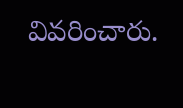వివరించారు.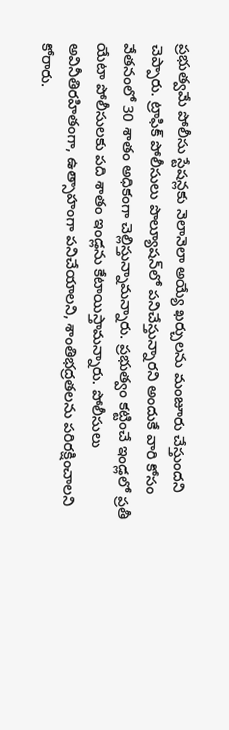ప్రభుత్వమే పోలీసు స్టేషన్లకు నెలానెలా అయ్యే ఖర్చులను మంజూరు చేస్తుందని చెప్పారు. ట్రాఫిక్ పోలీసులు పొల్యూషన్‌లో పనిచేస్తున్నారని అందుకే వారి కోసం వేతనంలో 30 శాతం అధికంగా చెల్లిస్తున్నామన్నారు. ప్రభుత్వం కట్టించే ఇండ్లలో ప్రతీ యేటా పోలీసులకు పది శాతం ఇండ్లను కేటాయిస్తామన్నారు. పోలీసులు అవినీతిరహితంగా, ఉత్సాహంగా పనిచేయాలని, శాంతిభద్రతలను పరిరక్షించాలని కోరారు.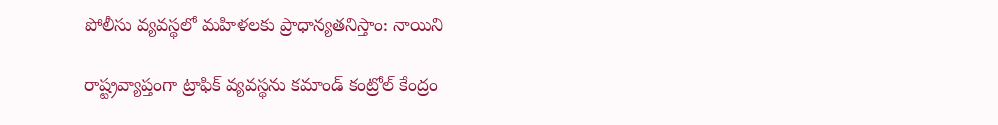పోలీసు వ్యవస్థలో మహిళలకు ప్రాధాన్యతనిస్తాం: నాయిని

రాష్ట్రవ్యాప్తంగా ట్రాఫిక్ వ్యవస్థను కమాండ్ కంట్రోల్ కేంద్రం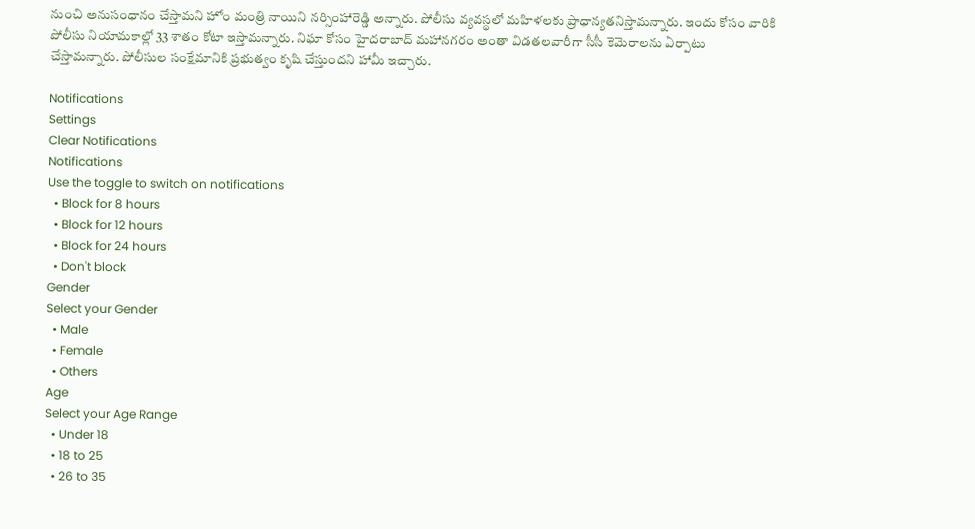నుంచి అనుసంధానం చేస్తామని హోం మంత్రి నాయిని నర్సింహారెడ్డి అన్నారు. పోలీసు వ్యవస్థలో మహిళలకు ప్రాధాన్యతనిస్తామన్నారు. ఇందు కోసం వారికి పోలీసు నియామకాల్లో 33 శాతం కోటా ఇస్తామన్నారు. నిఘా కోసం హైదరాబాద్ మహానగరం అంతా విడతలవారీగా సీసీ కెమెరాలను ఏర్పాటు చేస్తామన్నారు. పోలీసుల సంక్షేమానికి ప్రభుత్వం కృషి చేస్తుందని హామీ ఇచ్చారు.

Notifications
Settings
Clear Notifications
Notifications
Use the toggle to switch on notifications
  • Block for 8 hours
  • Block for 12 hours
  • Block for 24 hours
  • Don't block
Gender
Select your Gender
  • Male
  • Female
  • Others
Age
Select your Age Range
  • Under 18
  • 18 to 25
  • 26 to 35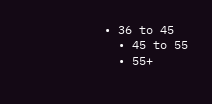• 36 to 45
  • 45 to 55
  • 55+